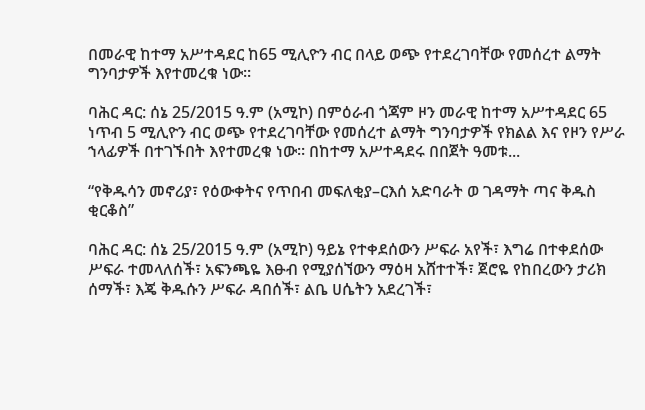በመራዊ ከተማ አሥተዳደር ከ65 ሚሊዮን ብር በላይ ወጭ የተደረገባቸው የመሰረተ ልማት ግንባታዎች እየተመረቁ ነው።

ባሕር ዳር: ሰኔ 25/2015 ዓ.ም (አሚኮ) በምዕራብ ጎጃም ዞን መራዊ ከተማ አሥተዳደር 65 ነጥብ 5 ሚሊዮን ብር ወጭ የተደረገባቸው የመሰረተ ልማት ግንባታዎች የክልል እና የዞን የሥራ ኀላፊዎች በተገኙበት እየተመረቁ ነው። በከተማ አሥተዳደሩ በበጀት ዓመቱ...

“የቅዱሳን መኖሪያ፣ የዕውቀትና የጥበብ መፍለቂያ–ርእሰ አድባራት ወ ገዳማት ጣና ቅዱስ ቂርቆስ”

ባሕር ዳር: ሰኔ 25/2015 ዓ.ም (አሚኮ) ዓይኔ የተቀደሰውን ሥፍራ አየች፣ እግሬ በተቀደሰው ሥፍራ ተመላለሰች፣ አፍንጫዬ እፁብ የሚያሰኘውን ማዕዛ አሸተተች፣ ጀሮዬ የከበረውን ታሪክ ሰማች፣ እጄ ቅዱሱን ሥፍራ ዳበሰች፣ ልቤ ሀሴትን አደረገች፣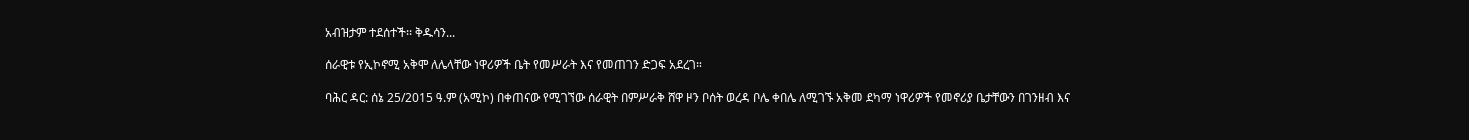አብዝታም ተደሰተች፡፡ ቅዱሳን...

ሰራዊቱ የኢኮኖሚ አቅሞ ለሌላቸው ነዋሪዎች ቤት የመሥራት እና የመጠገን ድጋፍ አደረገ።

ባሕር ዳር: ሰኔ 25/2015 ዓ.ም (አሚኮ) በቀጠናው የሚገኘው ሰራዊት በምሥራቅ ሸዋ ዞን ቦሰት ወረዳ ቦሌ ቀበሌ ለሚገኙ አቅመ ደካማ ነዋሪዎች የመኖሪያ ቤታቸውን በገንዘብ እና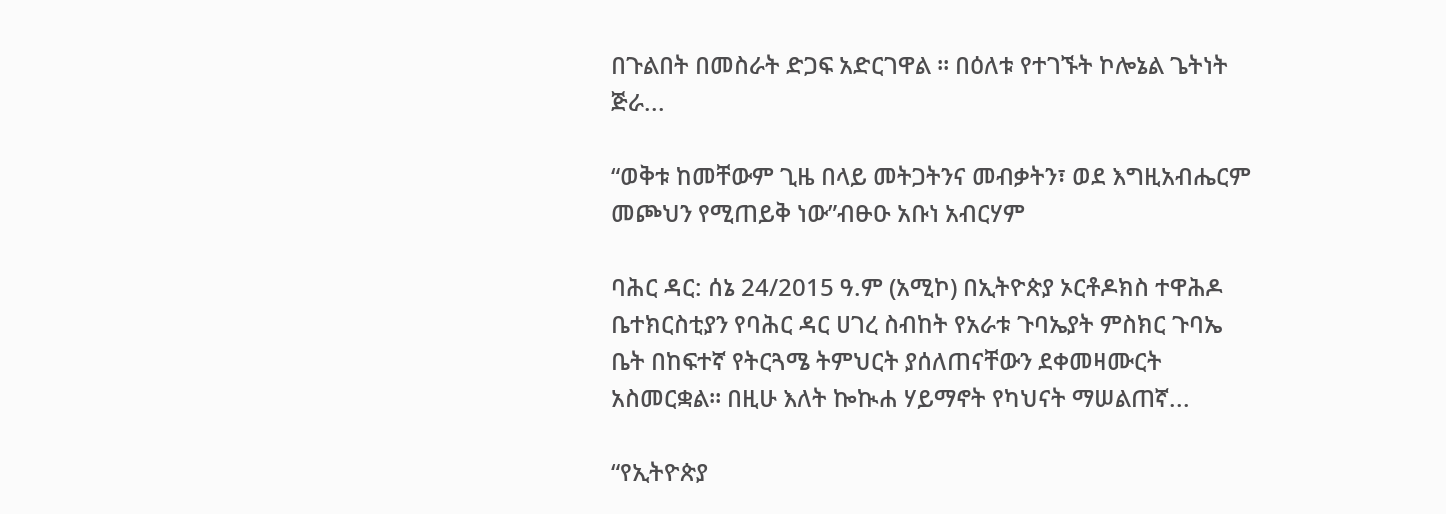በጉልበት በመስራት ድጋፍ አድርገዋል ። በዕለቱ የተገኙት ኮሎኔል ጌትነት ጅራ...

“ወቅቱ ከመቸውም ጊዜ በላይ መትጋትንና መብቃትን፣ ወደ እግዚአብሔርም መጮህን የሚጠይቅ ነው”ብፁዑ አቡነ አብርሃም

ባሕር ዳር: ሰኔ 24/2015 ዓ.ም (አሚኮ) በኢትዮጵያ ኦርቶዶክስ ተዋሕዶ ቤተክርስቲያን የባሕር ዳር ሀገረ ስብከት የአራቱ ጉባኤያት ምስክር ጉባኤ ቤት በከፍተኛ የትርጓሜ ትምህርት ያሰለጠናቸውን ደቀመዛሙርት አስመርቋል። በዚሁ እለት ኰኲሐ ሃይማኖት የካህናት ማሠልጠኛ...

“የኢትዮጵያ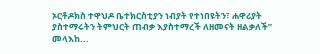ኦርቶዶክስ ተዋህዶ ቤተክርስቲያን ነብያት የተነበዩትን፣ ሐዋሪያት ያስተማሩትን ትምህርት ጠብቃ እያስተማረች ለዘመናት ዘልቃለች” መላእከ...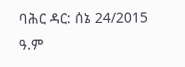ባሕር ዳር: ሰኔ 24/2015 ዓ.ም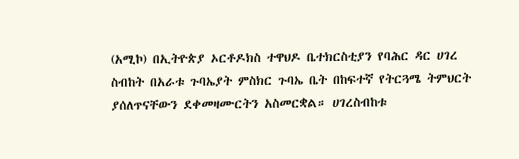(አሚኮ) በኢትዮጵያ ኦርቶዶክስ ተዋህዶ ቤተክርስቲያን የባሕር ዳር ሀገረ ስብከት በአራቱ ጉባኤያት ምስክር ጉባኤ ቤት በከፍተኛ የትርጓሜ ትምህርት ያሰለጥናቸውን ደቀመዛሙርትን አስመርቋል። ሀገረስብከቱ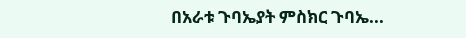በአራቱ ጉባኤያት ምስክር ጉባኤ...